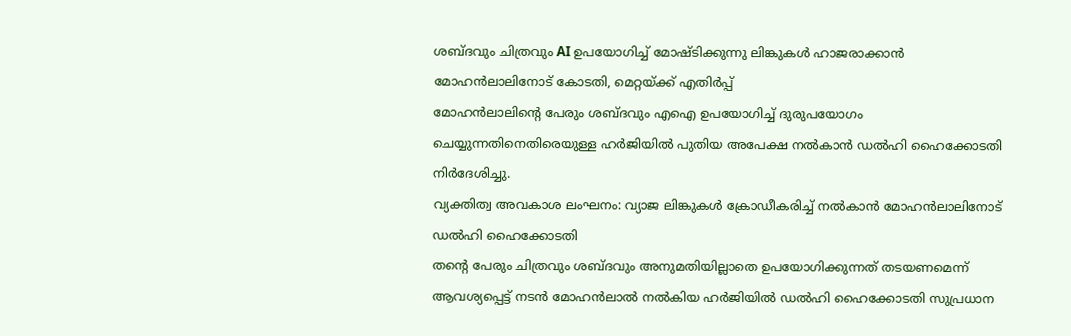ശബ്ദവും ചിത്രവും AI ഉപയോഗിച്ച് മോഷ്ടിക്കുന്നു ലിങ്കുകൾ ഹാജരാക്കാൻ മോഹൻലാലിനോട് കോടതി, മെറ്റയ്ക്ക് എതിർപ്പ്
മോഹൻലാലിന്റെ പേരും ശബ്ദവും എഐ ഉപയോഗിച്ച് ദുരുപയോഗം ചെയ്യുന്നതിനെതിരെയുള്ള ഹർജിയിൽ പുതിയ അപേക്ഷ നൽകാൻ ഡൽഹി ഹൈക്കോടതി നിർദേശിച്ചു.
വ്യക്തിത്വ അവകാശ ലംഘനം: വ്യാജ ലിങ്കുകൾ ക്രോഡീകരിച്ച് നൽകാൻ മോഹൻലാലിനോട് ഡൽഹി ഹൈക്കോടതി
തന്റെ പേരും ചിത്രവും ശബ്ദവും അനുമതിയില്ലാതെ ഉപയോഗിക്കുന്നത് തടയണമെന്ന് ആവശ്യപ്പെട്ട് നടൻ മോഹൻലാൽ നൽകിയ ഹർജിയിൽ ഡൽഹി ഹൈക്കോടതി സുപ്രധാന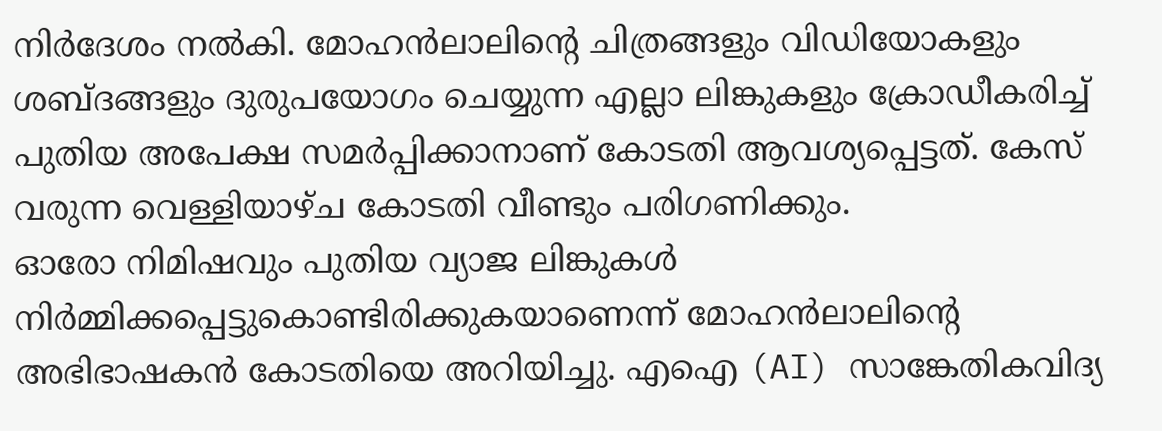നിർദേശം നൽകി. മോഹൻലാലിന്റെ ചിത്രങ്ങളും വിഡിയോകളും ശബ്ദങ്ങളും ദുരുപയോഗം ചെയ്യുന്ന എല്ലാ ലിങ്കുകളും ക്രോഡീകരിച്ച് പുതിയ അപേക്ഷ സമർപ്പിക്കാനാണ് കോടതി ആവശ്യപ്പെട്ടത്. കേസ് വരുന്ന വെള്ളിയാഴ്ച കോടതി വീണ്ടും പരിഗണിക്കും.
ഓരോ നിമിഷവും പുതിയ വ്യാജ ലിങ്കുകൾ നിർമ്മിക്കപ്പെട്ടുകൊണ്ടിരിക്കുകയാണെന്ന് മോഹൻലാലിന്റെ അഭിഭാഷകൻ കോടതിയെ അറിയിച്ചു. എഐ (AI) സാങ്കേതികവിദ്യ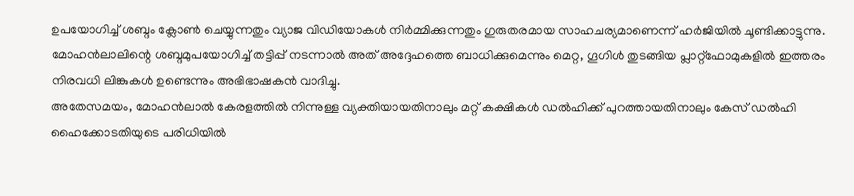ഉപയോഗിച്ച് ശബ്ദം ക്ലോൺ ചെയ്യുന്നതും വ്യാജ വിഡിയോകൾ നിർമ്മിക്കുന്നതും ഗുരുതരമായ സാഹചര്യമാണെന്ന് ഹർജിയിൽ ചൂണ്ടിക്കാട്ടുന്നു. മോഹൻലാലിന്റെ ശബ്ദമുപയോഗിച്ച് തട്ടിപ്പ് നടന്നാൽ അത് അദ്ദേഹത്തെ ബാധിക്കുമെന്നും മെറ്റ, ഗൂഗിൾ തുടങ്ങിയ പ്ലാറ്റ്ഫോമുകളിൽ ഇത്തരം നിരവധി ലിങ്കുകൾ ഉണ്ടെന്നും അഭിഭാഷകൻ വാദിച്ചു.
അതേസമയം, മോഹൻലാൽ കേരളത്തിൽ നിന്നുള്ള വ്യക്തിയായതിനാലും മറ്റ് കക്ഷികൾ ഡൽഹിക്ക് പുറത്തായതിനാലും കേസ് ഡൽഹി ഹൈക്കോടതിയുടെ പരിധിയിൽ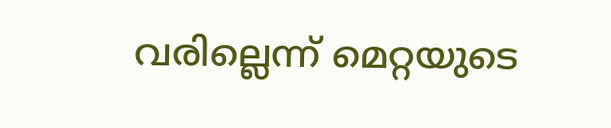വരില്ലെന്ന് മെറ്റയുടെ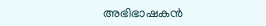അഭിഭാഷകൻ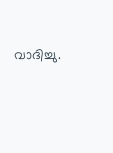വാദിച്ചു.